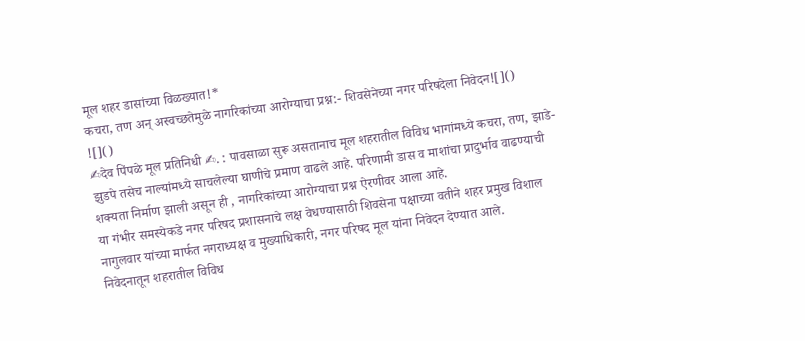मूल शहर डासांच्या विळख्यात!*
कचरा, तण अन् अस्वच्छतेमुळे नागरिकांच्या आरोग्याचा प्रश्न:- शिवसेनेच्या नगर परिषदेला निवेदन![]()
![]()
✍देव पिंपळे मूल प्रतिनिधी ✍. : पावसाळा सुरू असतानाच मूल शहरातील विविध भागांमध्ये कचरा, तण, झाडे-झुडपे तसेच नाल्यांमध्ये साचलेल्या घाणीचे प्रमाण वाढले आहे. परिणामी डास व माशांचा प्रादुर्भाव वाढण्याची शक्यता निर्माण झाली असून ही , नागरिकांच्या आरोग्याचा प्रश्न ऐरणीवर आला आहे.
या गंभीर समस्येकडे नगर परिषद प्रशासनाचे लक्ष वेधण्यासाठी शिवसेना पक्षाच्या वतीने शहर प्रमुख विशाल नागुलवार यांच्या मार्फत नगराध्यक्ष व मुख्याधिकारी, नगर परिषद मूल यांना निवेदन देण्यात आले.
निवेदनातून शहरातील विविध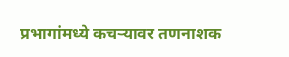प्रभागांमध्ये कचऱ्यावर तणनाशक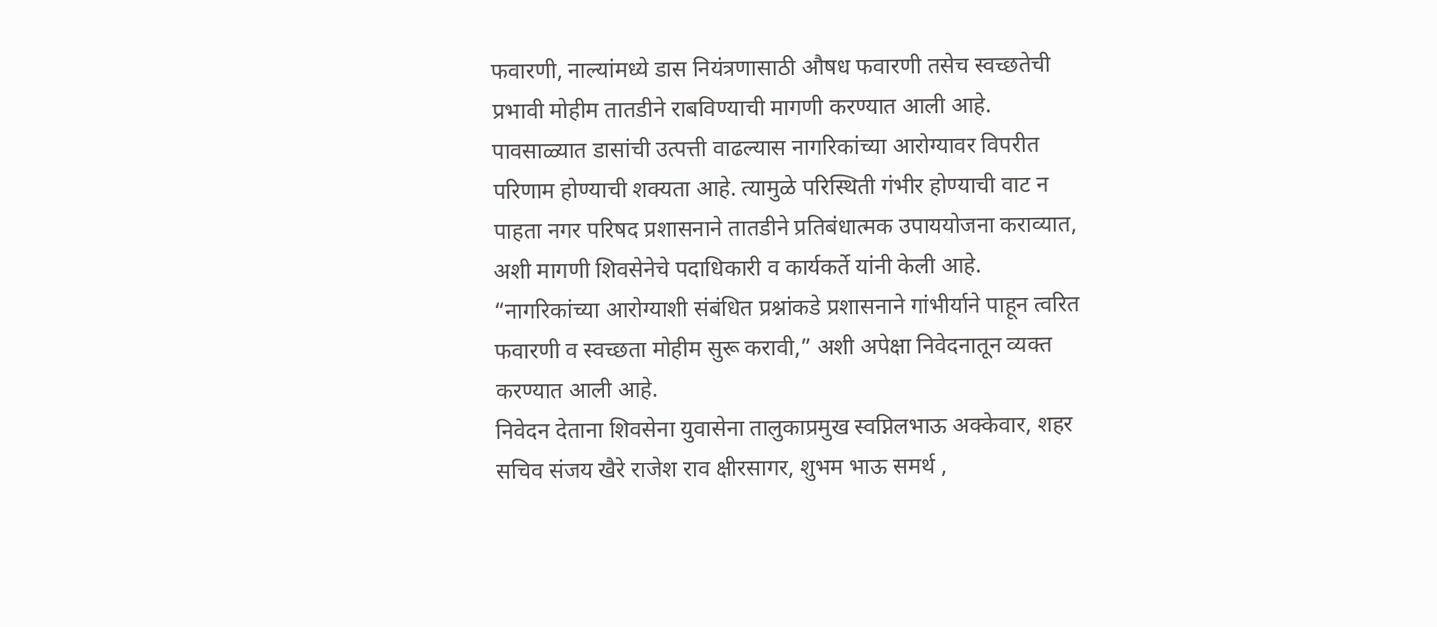फवारणी, नाल्यांमध्ये डास नियंत्रणासाठी औषध फवारणी तसेच स्वच्छतेची प्रभावी मोहीम तातडीने राबविण्याची मागणी करण्यात आली आहे.
पावसाळ्यात डासांची उत्पत्ती वाढल्यास नागरिकांच्या आरोग्यावर विपरीत परिणाम होण्याची शक्यता आहे. त्यामुळे परिस्थिती गंभीर होण्याची वाट न पाहता नगर परिषद प्रशासनाने तातडीने प्रतिबंधात्मक उपाययोजना कराव्यात, अशी मागणी शिवसेनेचे पदाधिकारी व कार्यकर्ते यांनी केली आहे.
“नागरिकांच्या आरोग्याशी संबंधित प्रश्नांकडे प्रशासनाने गांभीर्याने पाहून त्वरित फवारणी व स्वच्छता मोहीम सुरू करावी,” अशी अपेक्षा निवेदनातून व्यक्त करण्यात आली आहे.
निवेदन देताना शिवसेना युवासेना तालुकाप्रमुख स्वप्निलभाऊ अक्केवार, शहर सचिव संजय खैरे राजेश राव क्षीरसागर, शुभम भाऊ समर्थ ,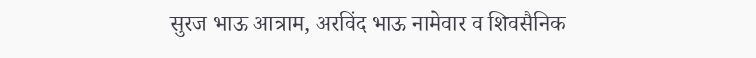सुरज भाऊ आत्राम, अरविंद भाऊ नामेवार व शिवसैनिक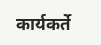कार्यकर्ते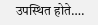उपस्थित होते….